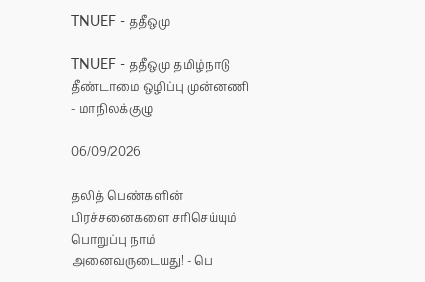TNUEF - ததீஒமு

TNUEF - ததீஒமு தமிழ்நாடு தீண்டாமை ஒழிப்பு முன்னணி - மாநிலக்குழு

06/09/2026

தலித் பெண்களின் பிரச்சனைகளை சரிசெய்யும் பொறுப்பு நாம் அனைவருடையது! - பெ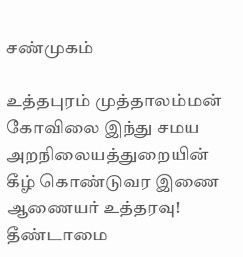சண்முகம்

உத்தபுரம் முத்தாலம்மன் கோவிலை இந்து சமய அறநிலையத்துறையின் கீழ் கொண்டுவர இணை ஆணையர் உத்தரவு! தீண்டாமை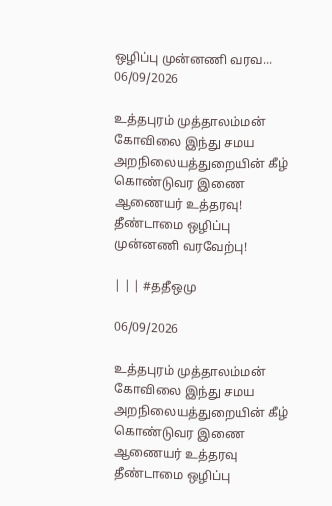ஒழிப்பு முன்னணி வரவ...
06/09/2026

உத்தபுரம் முத்தாலம்மன் கோவிலை இந்து சமய அறநிலையத்துறையின் கீழ் கொண்டுவர இணை ஆணையர் உத்தரவு! தீண்டாமை ஒழிப்பு முன்னணி வரவேற்பு!

| | | #ததீஒமு

06/09/2026

உத்தபுரம் முத்தாலம்மன் கோவிலை இந்து சமய அறநிலையத்துறையின் கீழ் கொண்டுவர இணை ஆணையர் உத்தரவு தீண்டாமை ஒழிப்பு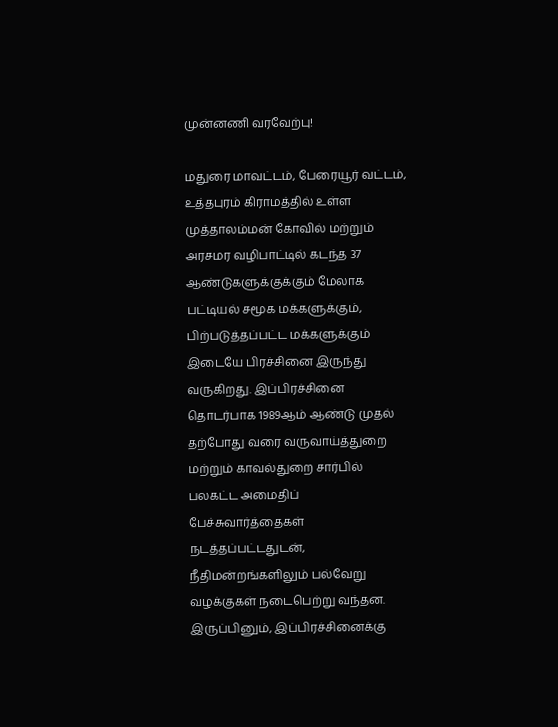முன்னணி வரவேற்பு!

மதுரை மாவட்டம், பேரையூர் வட்டம், உத்தபுரம் கிராமத்தில் உள்ள முத்தாலம்மன் கோவில் மற்றும் அரசமர வழிபாட்டில் கடந்த 37 ஆண்டுகளுக்குக்கும் மேலாக பட்டியல் சமூக மக்களுக்கும், பிற்படுத்தப்பட்ட மக்களுக்கும் இடையே பிரச்சினை இருந்து வருகிறது. இப்பிரச்சினை தொடர்பாக 1989ஆம் ஆண்டு முதல் தற்போது வரை வருவாய்த்துறை மற்றும் காவல்துறை சார்பில் பலகட்ட அமைதிப் பேச்சுவார்த்தைகள் நடத்தப்பட்டதுடன், நீதிமன்றங்களிலும் பல்வேறு வழக்குகள் நடைபெற்று வந்தன. இருப்பினும், இப்பிரச்சினைக்கு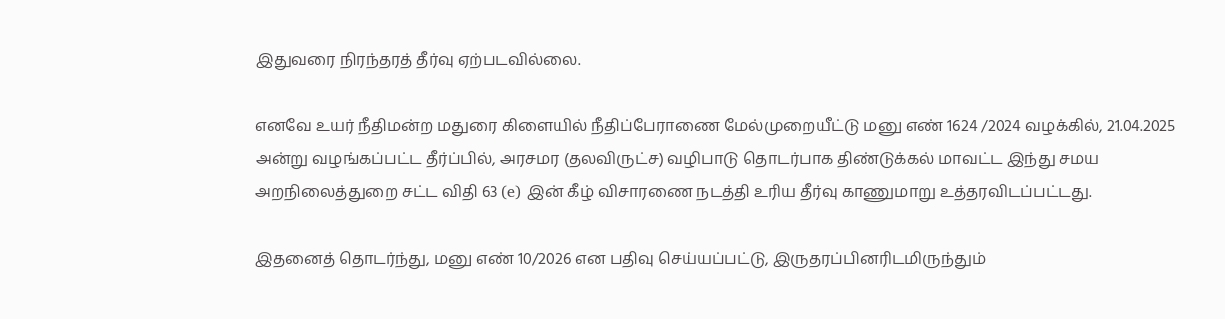இதுவரை நிரந்தரத் தீர்வு ஏற்படவில்லை.

எனவே உயர் நீதிமன்ற மதுரை கிளையில் நீதிப்பேராணை மேல்முறையீட்டு மனு எண் 1624 /2024 வழக்கில், 21.04.2025 அன்று வழங்கப்பட்ட தீர்ப்பில், அரசமர (தலவிருட்ச) வழிபாடு தொடர்பாக திண்டுக்கல் மாவட்ட இந்து சமய அறநிலைத்துறை சட்ட விதி 63 (e) இன் கீழ் விசாரணை நடத்தி உரிய தீர்வு காணுமாறு உத்தரவிடப்பட்டது.

இதனைத் தொடர்ந்து, மனு எண் 10/2026 என பதிவு செய்யப்பட்டு, இருதரப்பினரிடமிருந்தும்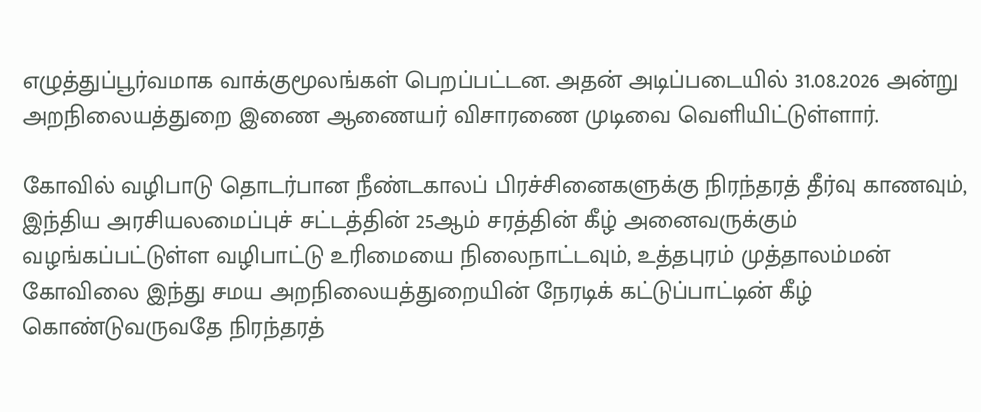எழுத்துப்பூர்வமாக வாக்குமூலங்கள் பெறப்பட்டன. அதன் அடிப்படையில் 31.08.2026 அன்று அறநிலையத்துறை இணை ஆணையர் விசாரணை முடிவை வெளியிட்டுள்ளார்.

கோவில் வழிபாடு தொடர்பான நீண்டகாலப் பிரச்சினைகளுக்கு நிரந்தரத் தீர்வு காணவும், இந்திய அரசியலமைப்புச் சட்டத்தின் 25ஆம் சரத்தின் கீழ் அனைவருக்கும் வழங்கப்பட்டுள்ள வழிபாட்டு உரிமையை நிலைநாட்டவும், உத்தபுரம் முத்தாலம்மன் கோவிலை இந்து சமய அறநிலையத்துறையின் நேரடிக் கட்டுப்பாட்டின் கீழ் கொண்டுவருவதே நிரந்தரத்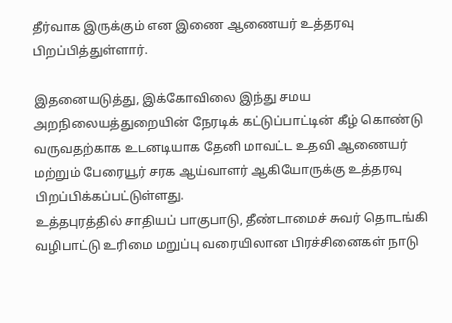தீர்வாக இருக்கும் என இணை ஆணையர் உத்தரவு பிறப்பித்துள்ளார்.

இதனையடுத்து, இக்கோவிலை இந்து சமய அறநிலையத்துறையின் நேரடிக் கட்டுப்பாட்டின் கீழ் கொண்டு வருவதற்காக உடனடியாக தேனி மாவட்ட உதவி ஆணையர் மற்றும் பேரையூர் சரக ஆய்வாளர் ஆகியோருக்கு உத்தரவு பிறப்பிக்கப்பட்டுள்ளது.
உத்தபுரத்தில் சாதியப் பாகுபாடு, தீண்டாமைச் சுவர் தொடங்கி வழிபாட்டு உரிமை மறுப்பு வரையிலான பிரச்சினைகள் நாடு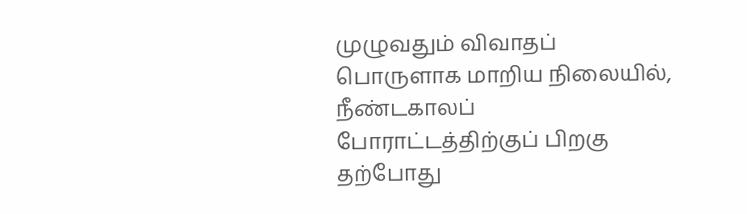முழுவதும் விவாதப் பொருளாக மாறிய நிலையில், நீண்டகாலப் போராட்டத்திற்குப் பிறகு தற்போது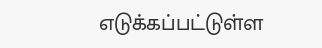எடுக்கப்பட்டுள்ள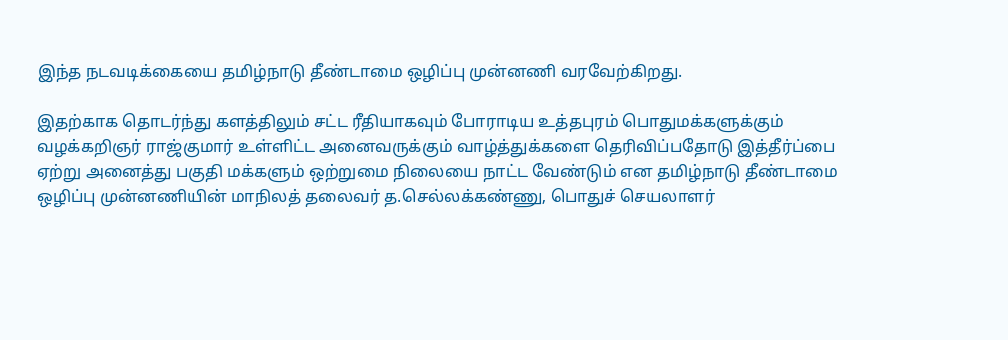இந்த நடவடிக்கையை தமிழ்நாடு தீண்டாமை ஒழிப்பு முன்னணி வரவேற்கிறது.

இதற்காக தொடர்ந்து களத்திலும் சட்ட ரீதியாகவும் போராடிய உத்தபுரம் பொதுமக்களுக்கும் வழக்கறிஞர் ராஜ்குமார் உள்ளிட்ட அனைவருக்கும் வாழ்த்துக்களை தெரிவிப்பதோடு இத்தீர்ப்பை ஏற்று அனைத்து பகுதி மக்களும் ஒற்றுமை நிலையை நாட்ட வேண்டும் என தமிழ்நாடு தீண்டாமை ஒழிப்பு முன்னணியின் மாநிலத் தலைவர் த.செல்லக்கண்ணு, பொதுச் செயலாளர்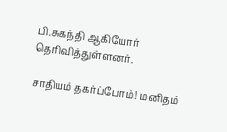பி.சுகந்தி ஆகியோர் தெரிவித்துள்ளனர்.

சாதியம் தகர்ப்போம்! மனிதம்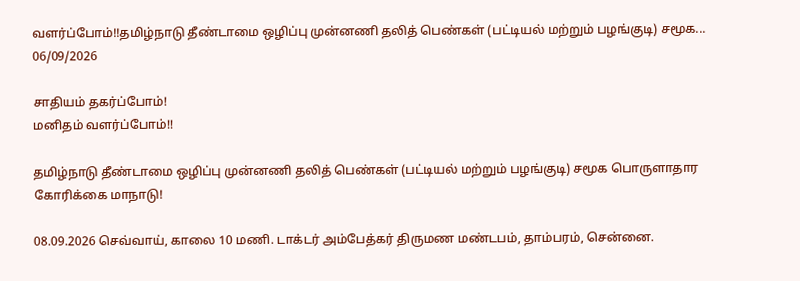வளர்ப்போம்!!தமிழ்நாடு தீண்டாமை ஒழிப்பு முன்னணி தலித் பெண்கள் (பட்டியல் மற்றும் பழங்குடி) சமூக...
06/09/2026

சாதியம் தகர்ப்போம்!
மனிதம் வளர்ப்போம்!!

தமிழ்நாடு தீண்டாமை ஒழிப்பு முன்னணி தலித் பெண்கள் (பட்டியல் மற்றும் பழங்குடி) சமூக பொருளாதார கோரிக்கை மாநாடு!

08.09.2026 செவ்வாய், காலை 10 மணி. டாக்டர் அம்பேத்கர் திருமண மண்டபம், தாம்பரம், சென்னை.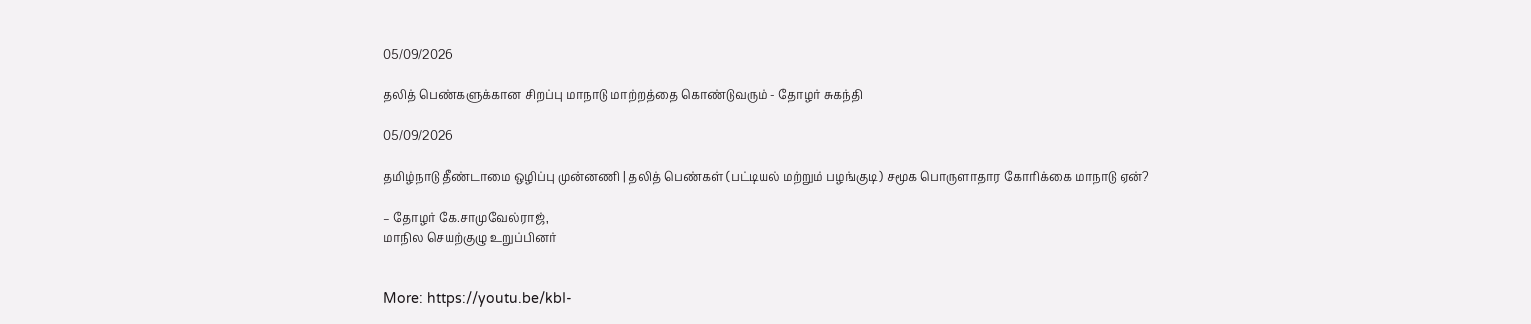05/09/2026

தலித் பெண்களுக்கான சிறப்பு மாநாடு மாற்றத்தை கொண்டுவரும் - தோழர் சுகந்தி

05/09/2026

தமிழ்நாடு தீண்டாமை ஒழிப்பு முன்னணி | தலித் பெண்கள் (பட்டியல் மற்றும் பழங்குடி) சமூக பொருளாதார கோரிக்கை மாநாடு ஏன்?

– தோழர் கே.சாமுவேல்ராஜ்,
மாநில செயற்குழு உறுப்பினர்


More: https://youtu.be/kbI-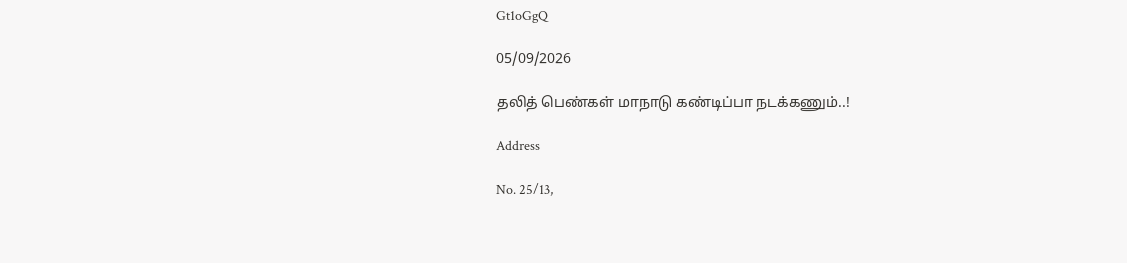Gt1oGgQ

05/09/2026

தலித் பெண்கள் மாநாடு கண்டிப்பா நடக்கணும்..!

Address

No. 25/13,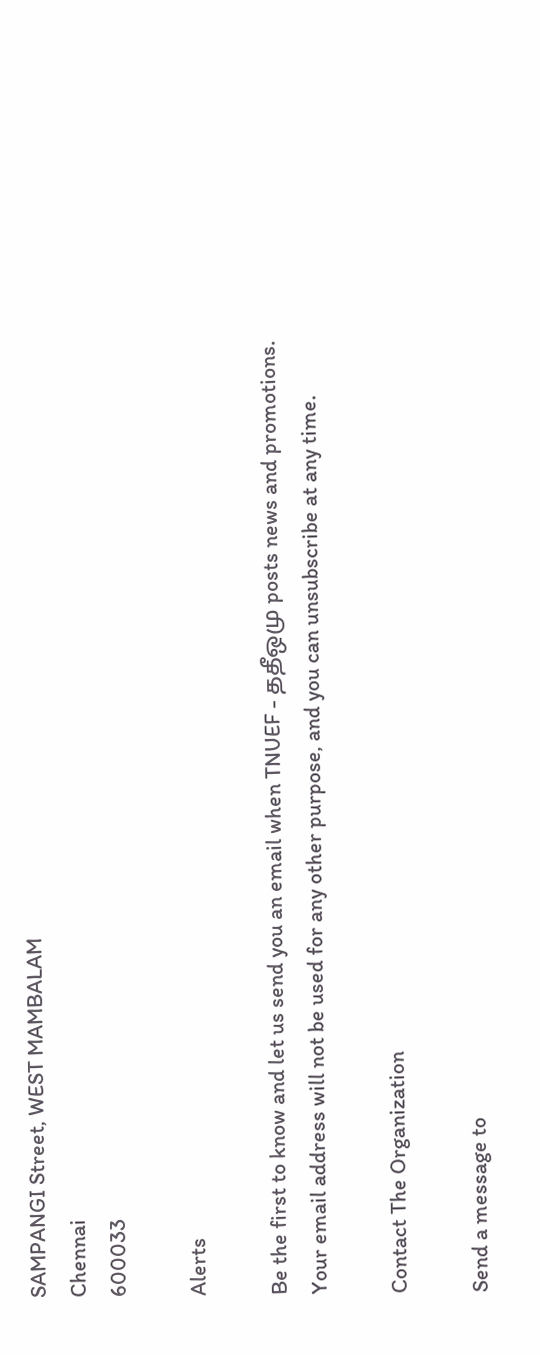SAMPANGI Street, WEST MAMBALAM
Chennai
600033

Alerts

Be the first to know and let us send you an email when TNUEF - ததீஒமு posts news and promotions. Your email address will not be used for any other purpose, and you can unsubscribe at any time.

Contact The Organization

Send a message to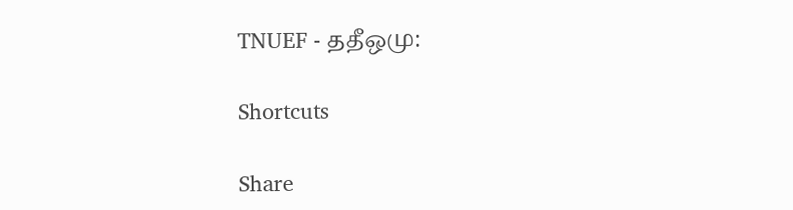TNUEF - ததீஒமு:

Shortcuts

Share